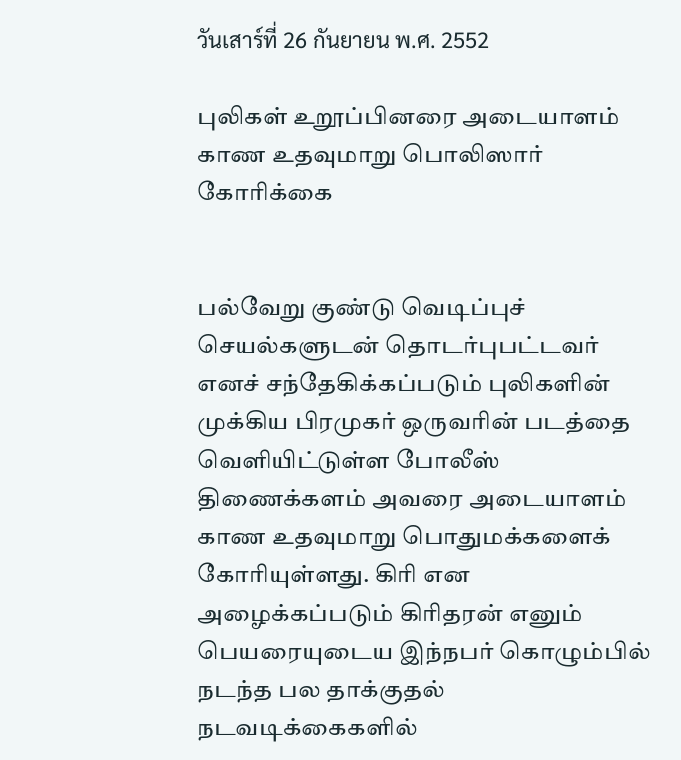วันเสาร์ที่ 26 กันยายน พ.ศ. 2552

புலிகள் உறூப்பினரை அடையாளம் காண உதவுமாறு பொலிஸார் கோரிக்கை


பல்வேறு குண்டு வெடிப்புச் செயல்களுடன் தொடர்புபட்டவர் எனச் சந்தேகிக்கப்படும் புலிகளின் முக்கிய பிரமுகர் ஒருவரின் படத்தை வெளியிட்டுள்ள போலீஸ் திணைக்களம் அவரை அடையாளம் காண உதவுமாறு பொதுமக்களைக் கோரியுள்ளது. கிரி என அழைக்கப்படும் கிரிதரன் எனும் பெயரையுடைய இந்நபர் கொழும்பில் நடந்த பல தாக்குதல் நடவடிக்கைகளில்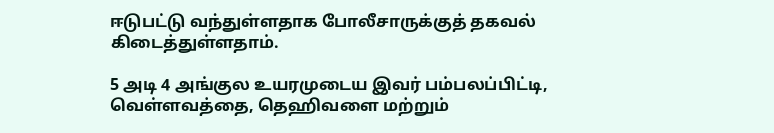ஈடுபட்டு வந்துள்ளதாக போலீசாருக்குத் தகவல் கிடைத்துள்ளதாம்.

5 அடி 4 அங்குல உயரமுடைய இவர் பம்பலப்பிட்டி, வெள்ளவத்தை, தெஹிவளை மற்றும்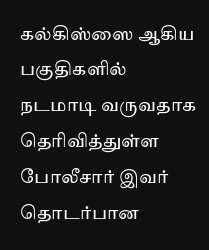கல்கிஸ்ஸை ஆகிய பகுதிகளில் நடமாடி வருவதாக தெரிவித்துள்ள போலீசார் இவர் தொடர்பான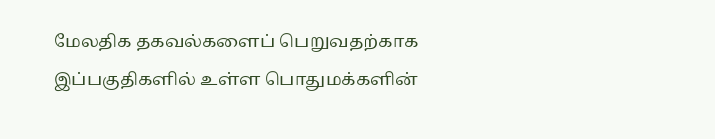மேலதிக தகவல்களைப் பெறுவதற்காக இப்பகுதிகளில் உள்ள பொதுமக்களின்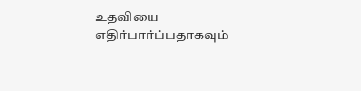உதவியை எதிர்பார்ப்பதாகவும்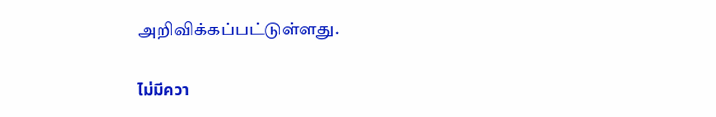அறிவிக்கப்பட்டுள்ளது.

ไม่มีควา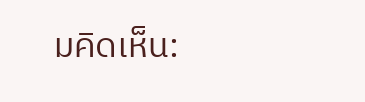มคิดเห็น: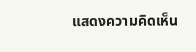แสดงความคิดเห็น